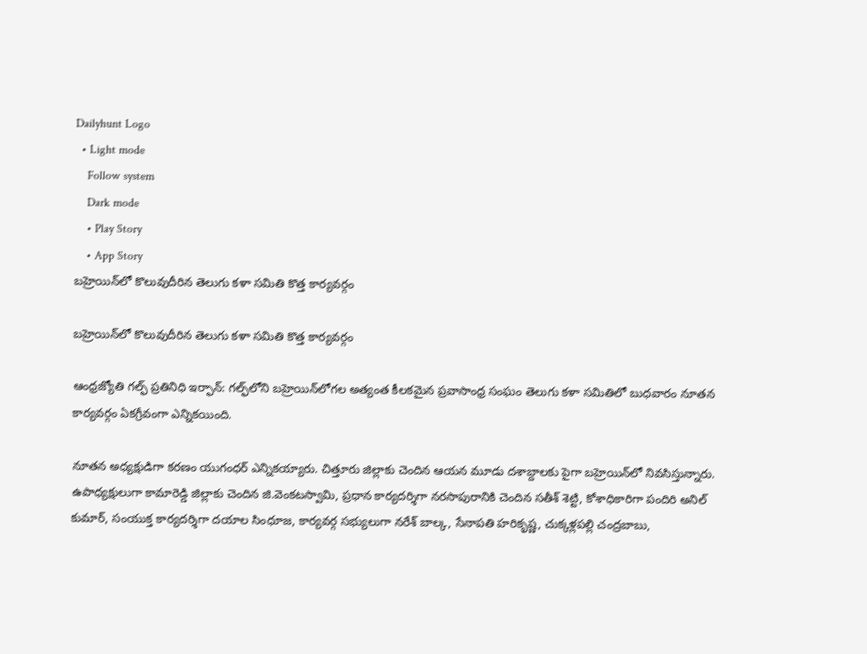Dailyhunt Logo
  • Light mode
    Follow system
    Dark mode
    • Play Story
    • App Story
బహ్రెయిన్‌లో కొలువుదీరిన తెలుగు కళా సమితి కొత్త కార్యవర్గం

బహ్రెయిన్‌లో కొలువుదీరిన తెలుగు కళా సమితి కొత్త కార్యవర్గం

ఆంధ్రజ్యోతి గల్ఫ్ ప్రతినిధి ఇర్ఫాన్: గల్ఫ్‌లోని బహ్రెయిన్‌లోగల అత్యంత కీలకమైన ప్రవాసాంధ్ర సంఘం తెలుగు కళా సమితిలో బుధవారం నూతన కార్యవర్గం ఏకగ్రీవంగా ఎన్నికయింది.

నూతన అధ్యక్షుడిగా కరణం యుగంధర్ ఎన్నికయ్యారు. చిత్తూరు జిల్లాకు చెందిన ఆయన మూడు దశాబ్దాలకు పైగా బహ్రెయిన్‌లో నివసిస్తున్నారు. ఉపాధ్యక్షులుగా కామారెడ్డి జిల్లాకు చెందిన జి.వెంకటస్వామి, ప్రధాన కార్యదర్శిగా నరసాపురానికి చెందిన సతీశ్ శెట్టి, కోశాధికారిగా పందిరి అనిల్ కుమార్, సంయుక్త కార్యదర్శిగా దయాల సింధూజ, కార్యవర్గ సభ్యులుగా నరేశ్ బాల్క, సేనాపతి హరికృష్ణ, చుక్కళ్లపల్లి చంద్రబాబు,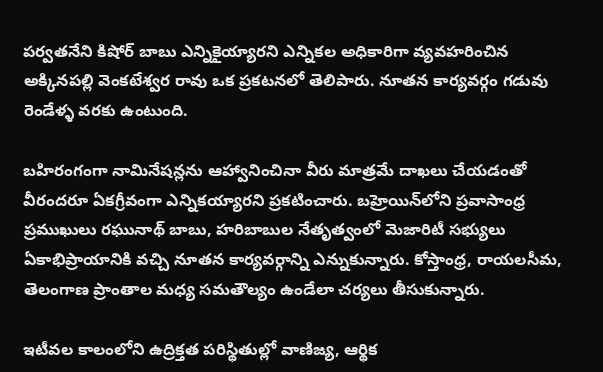పర్వతనేని కిషోర్ బాబు ఎన్నికైయ్యారని ఎన్నికల అధికారిగా వ్యవహరించిన అక్కినపల్లి వెంకటేశ్వర రావు ఒక ప్రకటనలో తెలిపారు. నూతన కార్యవర్గం గడువు రెండేళ్ళ వరకు ఉంటుంది.

బహిరంగంగా నామినేషన్లను ఆహ్వానించినా వీరు మాత్రమే దాఖలు చేయడంతో వీరందరూ ఏకగ్రీవంగా ఎన్నికయ్యారని ప్రకటించారు. బహ్రెయిన్‌లోని ప్రవాసాంధ్ర ప్రముఖులు రఘునాథ్ బాబు, హరిబాబుల నేతృత్వంలో మెజారిటీ సభ్యులు ఏకాభిప్రాయానికి వచ్చి నూతన కార్యవర్గాన్ని ఎన్నుకున్నారు. కోస్తాంధ్ర, రాయలసీమ, తెలంగాణ ప్రాంతాల మధ్య సమతౌల్యం ఉండేలా చర్యలు తీసుకున్నారు.

ఇటీవల కాలంలోని ఉద్రిక్తత పరిస్థితుల్లో వాణిజ్య, ఆర్థిక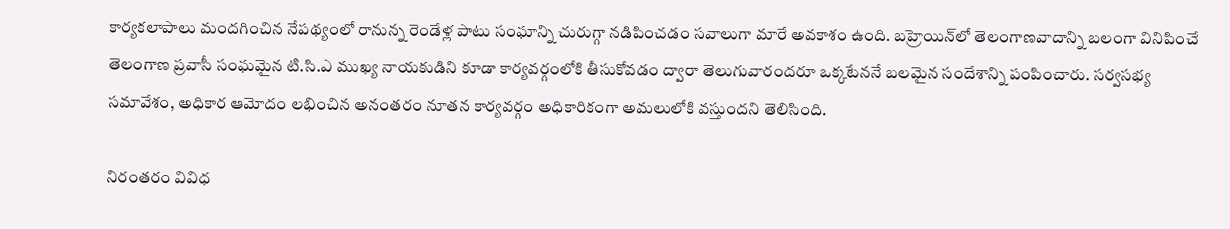కార్యకలాపాలు మందగించిన నేపథ్యంలో రానున్న రెండేళ్ల పాటు సంఘాన్ని చురుగ్గా నడిపించడం సవాలుగా మారే అవకాశం ఉంది. బహ్రెయిన్‌లో తెలంగాణవాదాన్ని బలంగా వినిపించే తెలంగాణ ప్రవాసీ సంఘమైన టి.సి.ఎ ముఖ్య నాయకుడిని కూడా కార్యవర్గంలోకి తీసుకోవడం ద్వారా తెలుగువారందరూ ఒక్కటేననే బలమైన సందేశాన్ని పంపించారు. సర్వసభ్య సమావేశం, అధికార ఆమోదం లభించిన అనంతరం నూతన కార్యవర్గం అధికారికంగా అమలులోకి వస్తుందని తెలిసింది.

నిరంతరం వివిధ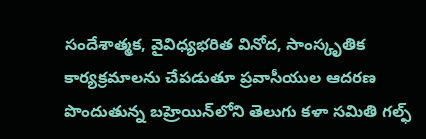సందేశాత్మక, వైవిధ్యభరిత వినోద, సాంస్కృతిక కార్యక్రమాలను చేపడుతూ ప్రవాసీయుల ఆదరణ పొందుతున్న బహ్రెయిన్‌లోని తెలుగు కళా సమితి గల్ఫ్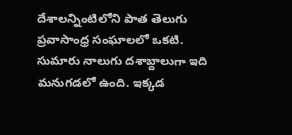దేశాలన్నింటిలోని పాత తెలుగు ప్రవాసాంధ్ర సంఘాలలో ఒకటి. సుమారు నాలుగు దశాబ్దాలుగా ఇది మనుగడలో ఉంది. ఇక్కడ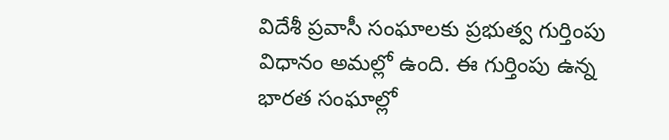విదేశీ ప్రవాసీ సంఘాలకు ప్రభుత్వ గుర్తింపు విధానం అమల్లో ఉంది. ఈ గుర్తింపు ఉన్న భారత సంఘాల్లో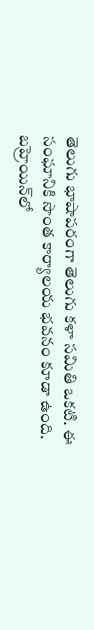తెలుగు భాషాపరంగా తెలుగు కళా సమితి ఒకటి. ఈ సంఘానికి సొంత కార్యాలయ భవనం కూడా ఉంది. బహ్రెయిన్‌లో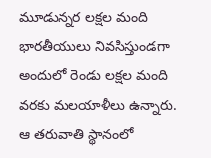మూడున్నర లక్షల మంది భారతీయులు నివసిస్తుండగా అందులో రెండు లక్షల మంది వరకు మలయాళీలు ఉన్నారు. ఆ తరువాతి స్థానంలో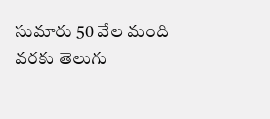సుమారు 50 వేల మంది వరకు తెలుగు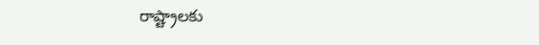రాష్ట్రాలకు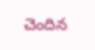చెందిన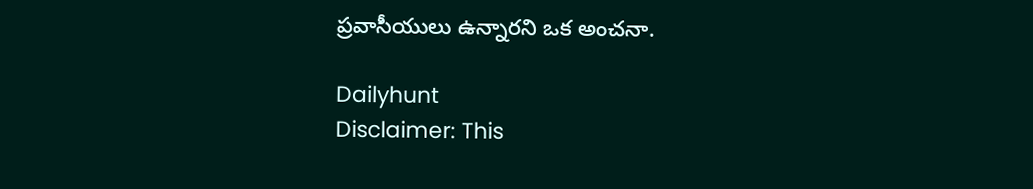ప్రవాసీయులు ఉన్నారని ఒక అంచనా.

Dailyhunt
Disclaimer: This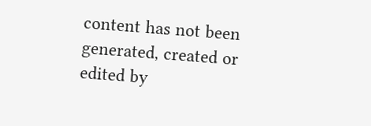content has not been generated, created or edited by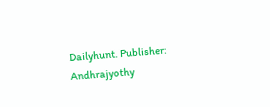Dailyhunt. Publisher: Andhrajyothy